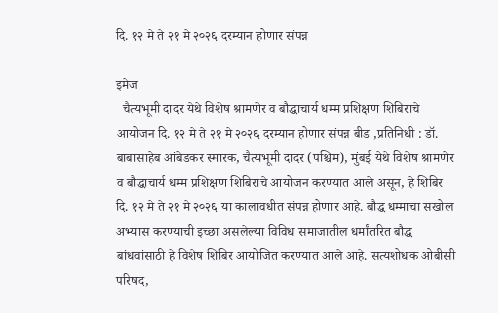दि. १२ मे ते २१ मे २०२६ दरम्यान होणार संपन्न

इमेज
  चैत्यभूमी दादर येथे विशेष श्रामणेर व बौद्धाचार्य धम्म प्रशिक्षण शिबिराचे आयोजन दि. १२ मे ते २१ मे २०२६ दरम्यान होणार संपन्न बीड ,प्रतिनिधी : डॉ. बाबासाहेब आंबेडकर स्मारक, चैत्यभूमी दादर (पश्चिम), मुंबई येथे विशेष श्रामणेर व बौद्धाचार्य धम्म प्रशिक्षण शिबिराचे आयोजन करण्यात आले असून, हे शिबिर दि. १२ मे ते २१ मे २०२६ या कालावधीत संपन्न होणार आहे. बौद्ध धम्माचा सखोल अभ्यास करण्याची इच्छा असलेल्या विविध समाजातील धर्मांतरित बौद्ध बांधवांसाठी हे विशेष शिबिर आयोजित करण्यात आले आहे. सत्यशोधक ओबीसी परिषद,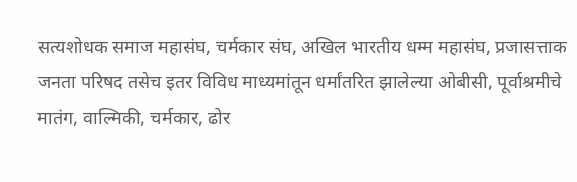सत्यशोधक समाज महासंघ, चर्मकार संघ, अखिल भारतीय धम्म महासंघ, प्रजासत्ताक जनता परिषद तसेच इतर विविध माध्यमांतून धर्मांतरित झालेल्या ओबीसी, पूर्वाश्रमीचे मातंग, वाल्मिकी, चर्मकार, ढोर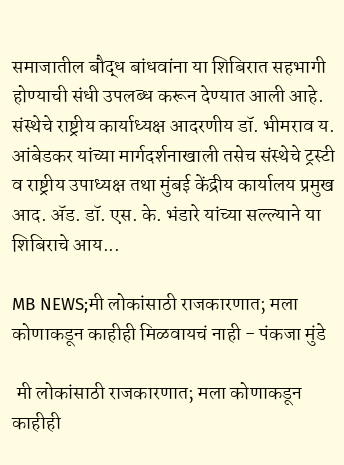समाजातील बौद्ध बांधवांना या शिबिरात सहभागी होण्याची संधी उपलब्ध करून देण्यात आली आहे. संस्थेचे राष्ट्रीय कार्याध्यक्ष आदरणीय डॉ. भीमराव य. आंबेडकर यांच्या मार्गदर्शनाखाली तसेच संस्थेचे ट्रस्टी व राष्ट्रीय उपाध्यक्ष तथा मुंबई केंद्रीय कार्यालय प्रमुख आद. ॲड. डॉ. एस. के. भंडारे यांच्या सल्ल्याने या शिबिराचे आय...

MB NEWS;मी लोकांसाठी राजकारणात; मला कोणाकडून काहीही मिळवायचं नाही - पंकजा मुंडे

 मी लोकांसाठी राजकारणात; मला कोणाकडून काहीही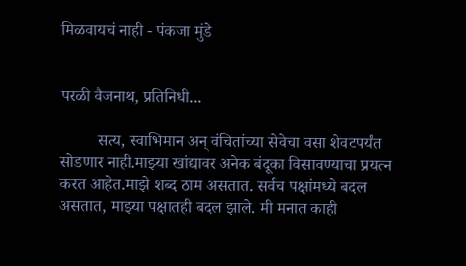मिळवायचं नाही - पंकजा मुंडे


परळी वैजनाथ, प्रतिनिधी...

         सत्य, स्वाभिमान अन् वंचितांच्या सेवेचा वसा शेवटपर्यंत सोडणार नाही.माझ्या खांद्यावर अनेक बंदूका विसावण्याचा प्रयत्न करत आहेत.माझे शब्द ठाम असतात. सर्वच पक्षांमध्ये बदल असतात, माझ्या पक्षातही बदल झाले. मी मनात काही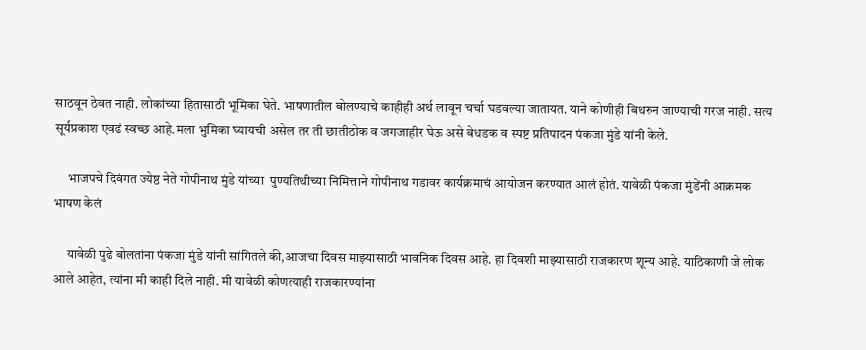साठवून ठेवत नाही. लोकांच्या हितासाठी भूमिका घेते. भाषणातील बोलण्याचे काहीही अर्थ लावून चर्चा घडवल्या जातायत. याने कोणीही बिथरुन जाण्याची गरज नाही. सत्य सूर्यप्रकाश एवढं स्वच्छ आहे.मला भुमिका घ्यायची असेल तर ती छातीठोक व जगजाहीर घेऊ असे बेधडक व स्पष्ट प्रतिपादन पंकजा मुंडे यांनी केले.

     भाजपचे दिवंगत ज्येष्ठ नेते गोपीनाथ मुंडे यांच्या  पुण्यतिथीच्या निमित्ताने गोपीनाथ गडावर कार्यक्रमाचं आयोजन करण्यात आलं होतं. यावेळी पंकजा मुंडेंनी आक्रमक भाषण केलं

     यावेळी पुढे बोलतांना पंकजा मुंडे यांनी सांगितले की,आजचा दिवस माझ्यासाठी भावनिक दिवस आहे. हा दिवशी माझ्यासाठी राजकारण शून्य आहे. याठिकाणी जे लोक आले आहेत, त्यांना मी काही दिले नाही. मी यावेळी कोणत्याही राजकारण्यांना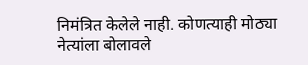निमंत्रित केलेले नाही. कोणत्याही मोठ्या नेत्यांला बोलावले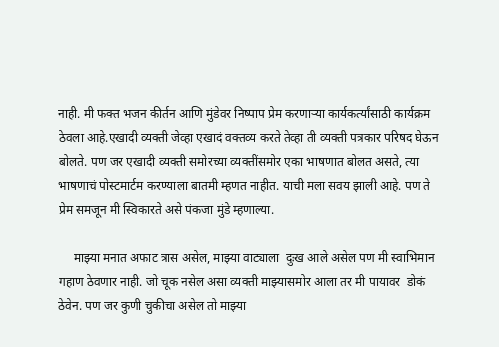नाही. मी फक्त भजन कीर्तन आणि मुंडेवर निष्पाप प्रेम करणाऱ्या कार्यकर्त्यांसाठी कार्यक्रम ठेवला आहे.एखादी व्यक्ती जेव्हा एखादं वक्तव्य करते तेव्हा ती व्यक्ती पत्रकार परिषद घेऊन बोलते. पण जर एखादी व्यक्ती समोरच्या व्यक्तींसमोर एका भाषणात बोलत असते, त्या भाषणाचं पोस्टमार्टम करण्याला बातमी म्हणत नाहीत. याची मला सवय झाली आहे. पण ते  प्रेम समजून मी स्विकारते असे पंकजा मुंडे म्हणाल्या.

     माझ्या मनात अफाट त्रास असेल, माझ्या वाट्याला  दुःख आले असेल पण मी स्वाभिमान गहाण ठेवणार नाही. जो चूक नसेल असा व्यक्ती माझ्यासमोर आला तर मी पायावर  डोकं ठेवेन. पण जर कुणी चुकीचा असेल तो माझ्या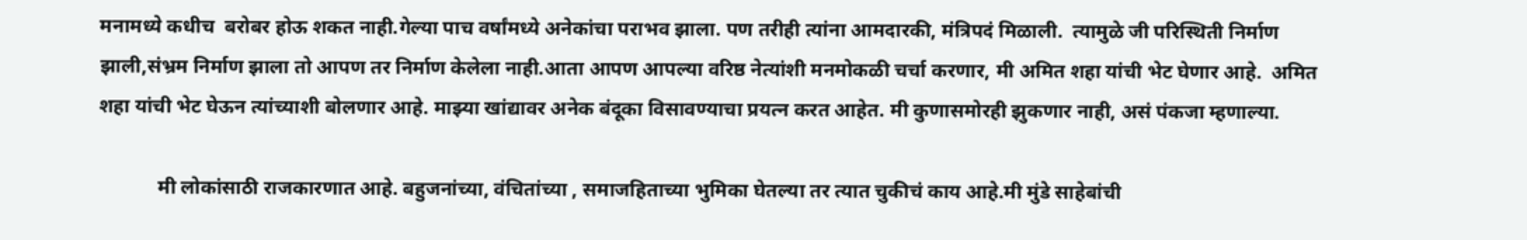मनामध्ये कधीच  बरोबर होऊ शकत नाही.गेल्या पाच वर्षांमध्ये अनेकांचा पराभव झाला. पण तरीही त्यांना आमदारकी, मंत्रिपदं मिळाली.  त्यामुळे जी परिस्थिती निर्माण झाली,संभ्रम निर्माण झाला तो आपण तर निर्माण केलेला नाही.आता आपण आपल्या वरिष्ठ नेत्यांशी मनमोकळी चर्चा करणार, मी अमित शहा यांची भेट घेणार आहे.  अमित शहा यांची भेट घेऊन त्यांच्याशी बोलणार आहे. माझ्या खांद्यावर अनेक बंदूका विसावण्याचा प्रयत्न करत आहेत. मी कुणासमोरही झुकणार नाही, असं पंकजा म्हणाल्या.

            मी लोकांसाठी राजकारणात आहे. बहुजनांच्या, वंचितांच्या , समाजहिताच्या भुमिका घेतल्या तर त्यात चुकीचं काय आहे.मी मुंडे साहेबांची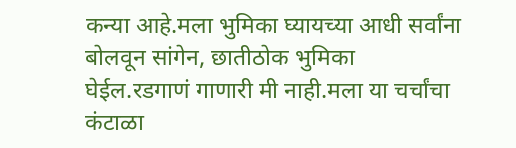कन्या आहे.मला भुमिका घ्यायच्या आधी सर्वांना बोलवून सांगेन, छातीठोक भुमिका घेईल.रडगाणं गाणारी मी नाही.मला या चर्चांचा कंटाळा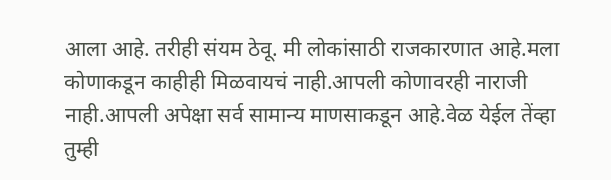आला आहे. तरीही संयम ठेवू. मी लोकांसाठी राजकारणात आहे.मला कोणाकडून काहीही मिळवायचं नाही.आपली कोणावरही नाराजी नाही.आपली अपेक्षा सर्व सामान्य माणसाकडून आहे.वेळ येईल तेंव्हा तुम्ही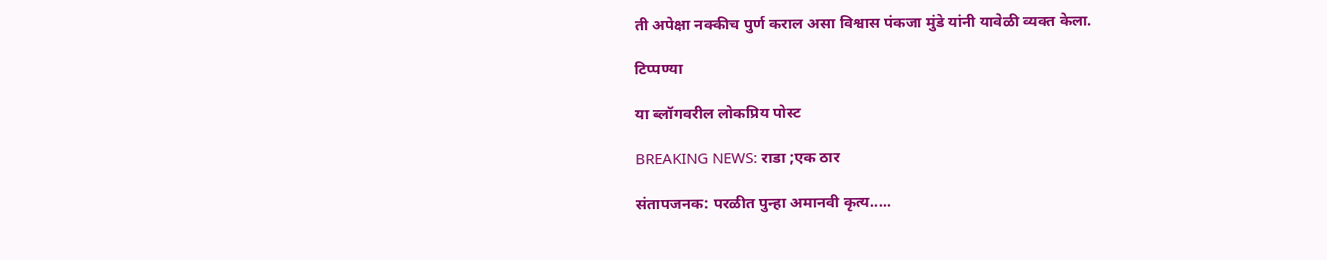ती अपेक्षा नक्कीच पुर्ण कराल असा विश्वास पंकजा मुंडे यांनी यावेळी व्यक्त केला.

टिप्पण्या

या ब्लॉगवरील लोकप्रिय पोस्ट

BREAKING NEWS: राडा ;एक ठार

संतापजनक: परळीत पुन्हा अमानवी कृत्य.....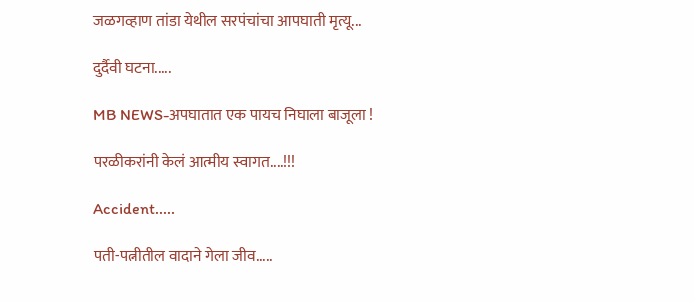जळगव्हाण तांडा येथील सरपंचांचा आपघाती मृत्यू...

दुर्दैवी घटना.....

MB NEWS-अपघातात एक पायच निघाला बाजूला !

परळीकरांनी केलं आत्मीय स्वागत....!!!

Accident.....

पती-पत्नीतील वादाने गेला जीव.....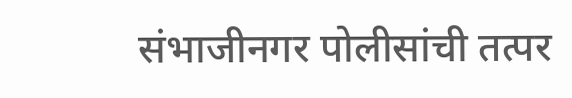संभाजीनगर पोलीसांची तत्पर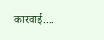कारवाई....